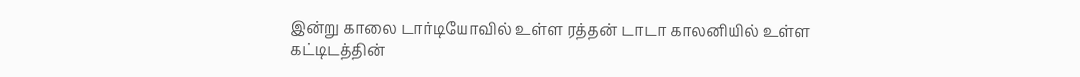இன்று காலை டார்டியோவில் உள்ள ரத்தன் டாடா காலனியில் உள்ள கட்டிடத்தின்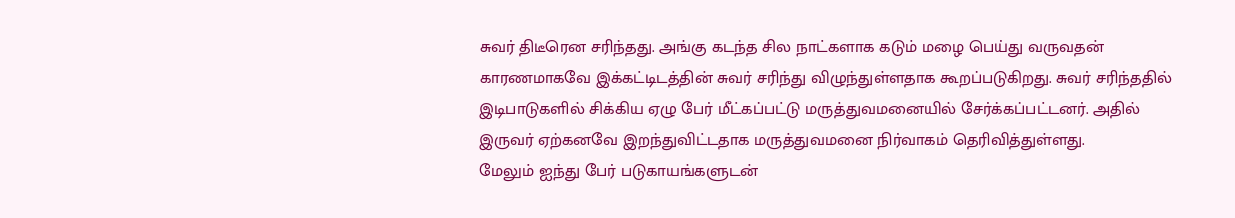சுவர் திடீரென சரிந்தது. அங்கு கடந்த சில நாட்களாக கடும் மழை பெய்து வருவதன் காரணமாகவே இக்கட்டிடத்தின் சுவர் சரிந்து விழுந்துள்ளதாக கூறப்படுகிறது. சுவர் சரிந்ததில் இடிபாடுகளில் சிக்கிய ஏழு பேர் மீட்கப்பட்டு மருத்துவமனையில் சேர்க்கப்பட்டனர். அதில் இருவர் ஏற்கனவே இறந்துவிட்டதாக மருத்துவமனை நிர்வாகம் தெரிவித்துள்ளது.
மேலும் ஐந்து பேர் படுகாயங்களுடன்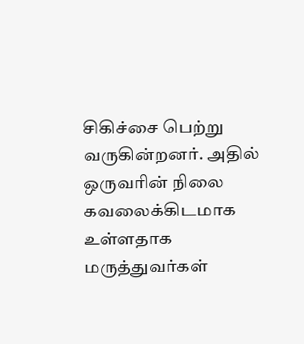சிகிச்சை பெற்று வருகின்றனர். அதில் ஒருவரின் நிலை கவலைக்கிடமாக உள்ளதாக மருத்துவர்கள்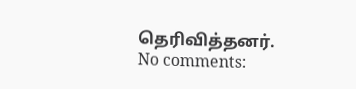தெரிவித்தனர்.
No comments: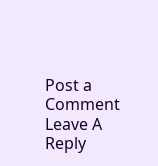Post a Comment
Leave A Reply